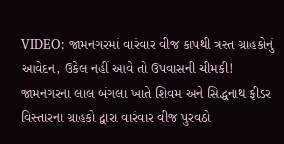VIDEO: જામનગરમાં વારંવાર વીજ કાપથી ત્રસ્ત ગ્રાહકોનું આવેદન, ઉકેલ નહીં આવે તો ઉપવાસની ચીમકી!
જામનગરના લાલ બંગલા ખાતે શિવમ અને સિદ્ધનાથ ફીડર વિસ્તારના ગ્રાહકો દ્વારા વારંવાર વીજ પુરવઠો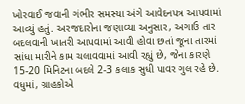ખોરવાઈ જવાની ગંભીર સમસ્યા અંગે આવેદનપત્ર આપવામાં આવ્યું હતું. અરજદારોના જણાવ્યા અનુસાર, અગાઉ તાર બદલવાની ખાતરી આપવામાં આવી હોવા છતાં જૂના તારમાં સાંધા મારીને કામ ચલાવવામાં આવી રહ્યું છે, જેના કારણે 15-20 મિનિટના બદલે 2-3 કલાક સુધી પાવર ગુલ રહે છે. વધુમાં, ગ્રાહકોએ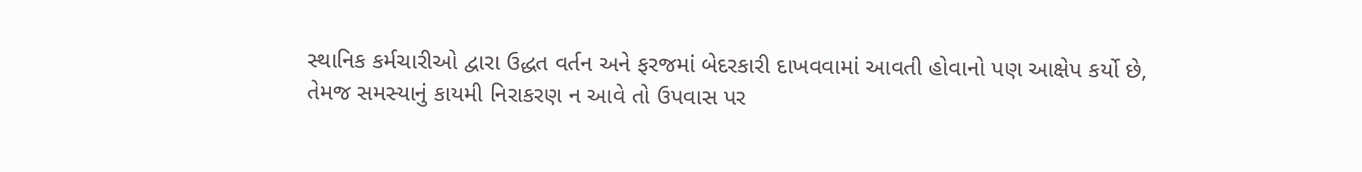સ્થાનિક કર્મચારીઓ દ્વારા ઉદ્ધત વર્તન અને ફરજમાં બેદરકારી દાખવવામાં આવતી હોવાનો પણ આક્ષેપ કર્યો છે, તેમજ સમસ્યાનું કાયમી નિરાકરણ ન આવે તો ઉપવાસ પર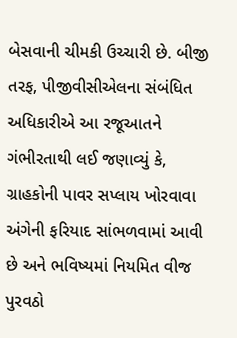બેસવાની ચીમકી ઉચ્ચારી છે. બીજી તરફ, પીજીવીસીએલના સંબંધિત અધિકારીએ આ રજૂઆતને ગંભીરતાથી લઈ જણાવ્યું કે, ગ્રાહકોની પાવર સપ્લાય ખોરવાવા અંગેની ફરિયાદ સાંભળવામાં આવી છે અને ભવિષ્યમાં નિયમિત વીજ પુરવઠો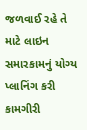જળવાઈ રહે તે માટે લાઇન સમારકામનું યોગ્ય પ્લાનિંગ કરી કામગીરી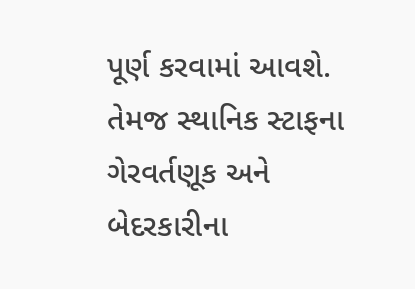પૂર્ણ કરવામાં આવશે. તેમજ સ્થાનિક સ્ટાફના ગેરવર્તણૂક અને બેદરકારીના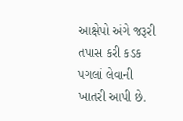આક્ષેપો અંગે જરૂરી તપાસ કરી કડક પગલાં લેવાની ખાતરી આપી છે.